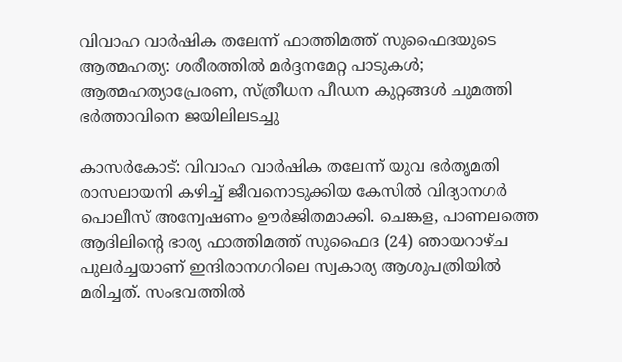വിവാഹ വാര്‍ഷിക തലേന്ന് ഫാത്തിമത്ത് സുഫൈദയുടെ ആത്മഹത്യ: ശരീരത്തില്‍ മര്‍ദ്ദനമേറ്റ പാടുകള്‍; ആത്മഹത്യാപ്രേരണ, സ്ത്രീധന പീഡന കുറ്റങ്ങള്‍ ചുമത്തി ഭര്‍ത്താവിനെ ജയിലിലടച്ചു

കാസര്‍കോട്: വിവാഹ വാര്‍ഷിക തലേന്ന് യുവ ഭര്‍തൃമതി രാസലായനി കഴിച്ച് ജീവനൊടുക്കിയ കേസില്‍ വിദ്യാനഗര്‍ പൊലീസ് അന്വേഷണം ഊര്‍ജിതമാക്കി. ചെങ്കള, പാണലത്തെ ആദിലിന്റെ ഭാര്യ ഫാത്തിമത്ത് സുഫൈദ (24) ഞായറാഴ്ച പുലര്‍ച്ചയാണ് ഇന്ദിരാനഗറിലെ സ്വകാര്യ ആശുപത്രിയില്‍ മരിച്ചത്. സംഭവത്തില്‍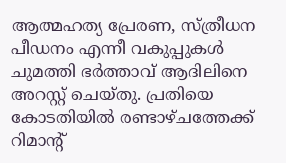ആത്മഹത്യ പ്രേരണ, സ്ത്രീധന പീഡനം എന്നീ വകുപ്പുകള്‍ ചുമത്തി ഭർത്താവ് ആദിലിനെ അറസ്റ്റ് ചെയ്തു. പ്രതിയെ കോടതിയില്‍ രണ്ടാഴ്ചത്തേക്ക് റിമാന്റ്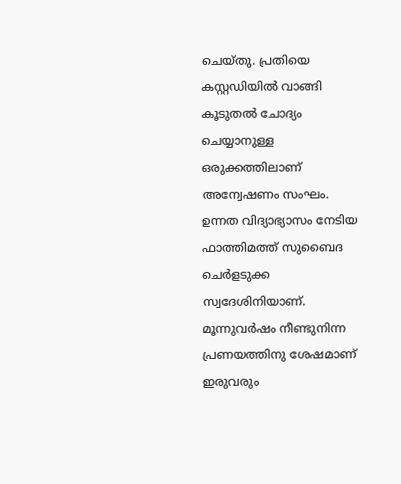ചെയ്തു. പ്രതിയെ കസ്റ്റഡിയില്‍ വാങ്ങി കൂടുതല്‍ ചോദ്യം ചെയ്യാനുള്ള ഒരുക്കത്തിലാണ് അന്വേഷണം സംഘം.
ഉന്നത വിദ്യാഭ്യാസം നേടിയ ഫാത്തിമത്ത് സുബൈദ ചെര്‍ളടുക്ക സ്വദേശിനിയാണ്. മൂന്നുവര്‍ഷം നീണ്ടുനിന്ന പ്രണയത്തിനു ശേഷമാണ് ഇരുവരും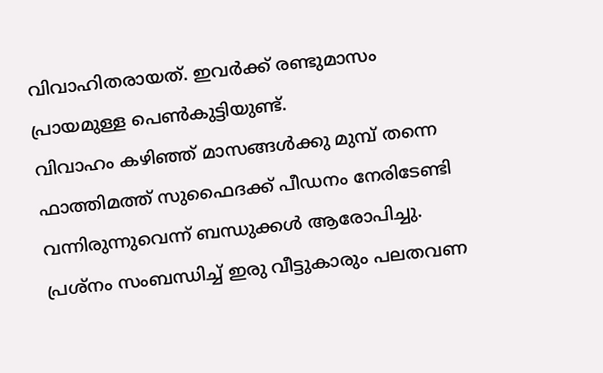വിവാഹിതരായത്. ഇവര്‍ക്ക് രണ്ടുമാസം പ്രായമുള്ള പെണ്‍കുട്ടിയുണ്ട്.
വിവാഹം കഴിഞ്ഞ് മാസങ്ങള്‍ക്കു മുമ്പ് തന്നെ ഫാത്തിമത്ത് സുഫൈദക്ക് പീഡനം നേരിടേണ്ടി വന്നിരുന്നുവെന്ന് ബന്ധുക്കള്‍ ആരോപിച്ചു. പ്രശ്‌നം സംബന്ധിച്ച് ഇരു വീട്ടുകാരും പലതവണ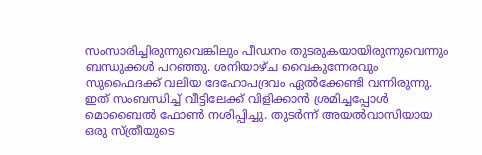സംസാരിച്ചിരുന്നുവെങ്കിലും പീഡനം തുടരുകയായിരുന്നുവെന്നും ബന്ധുക്കള്‍ പറഞ്ഞു. ശനിയാഴ്ച വൈകുന്നേരവും സുഫൈദക്ക് വലിയ ദേഹോപദ്രവം ഏല്‍ക്കേണ്ടി വന്നിരുന്നു. ഇത് സംബന്ധിച്ച് വീട്ടിലേക്ക് വിളിക്കാന്‍ ശ്രമിച്ചപ്പോള്‍ മൊബൈല്‍ ഫോണ്‍ നശിപ്പിച്ചു. തുടര്‍ന്ന് അയല്‍വാസിയായ ഒരു സ്ത്രീയുടെ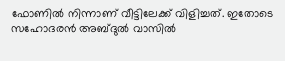ഫോണില്‍ നിന്നാണ് വീട്ടിലേക്ക് വിളിച്ചത്. ഇതോടെ സഹോദരന്‍ അബ്ദുല്‍ വാസില്‍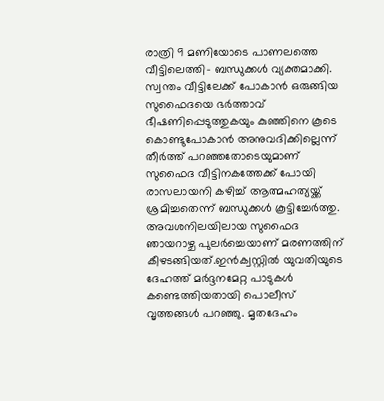രാത്രി 9 മണിയോടെ പാണലത്തെ വീട്ടിലെത്തി- ബന്ധുക്കള്‍ വ്യക്തമാക്കി.
സ്വന്തം വീട്ടിലേക്ക് പോകാന്‍ ഒരുങ്ങിയ സുഫൈദയെ ഭര്‍ത്താവ് ഭീഷണിപ്പെടുത്തുകയും കുഞ്ഞിനെ കൂടെ കൊണ്ടുപോകാന്‍ അനുവദിക്കില്ലെന്ന് തീര്‍ത്ത് പറഞ്ഞതോടെയുമാണ് സുഫൈദ വീട്ടിനകത്തേക്ക് പോയി രാസലായനി കഴിച്ച് ആത്മഹത്യയ്ക്ക് ശ്രമിച്ചതെന്ന് ബന്ധുക്കള്‍ കൂട്ടിച്ചേര്‍ത്തു.
അവശനിലയിലായ സുഫൈദ ഞായറാഴ്ച പുലര്‍ച്ചെയാണ് മരണത്തിന് കീഴടങ്ങിയത്.ഇന്‍ക്വസ്റ്റില്‍ യുവതിയുടെ ദേഹത്ത് മര്‍ദ്ദനമേറ്റ പാടുകള്‍ കണ്ടെത്തിയതായി പൊലീസ് വൃത്തങ്ങള്‍ പറഞ്ഞു. മൃതദേഹം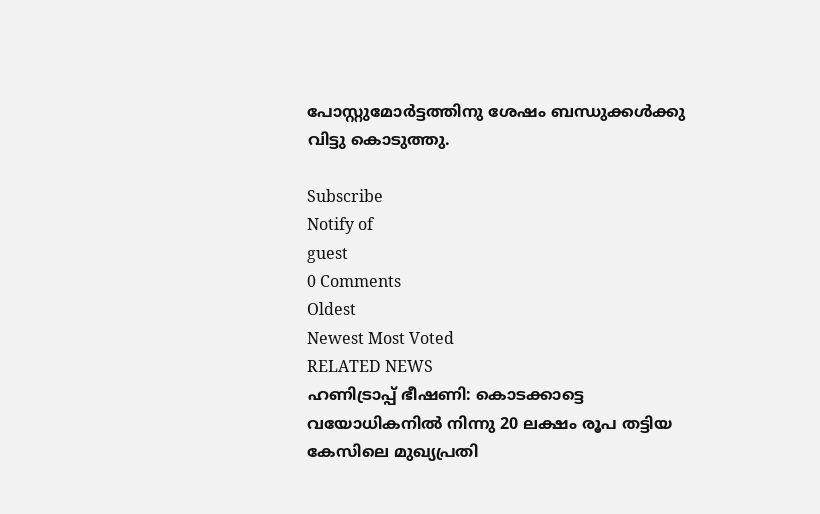പോസ്റ്റുമോര്‍ട്ടത്തിനു ശേഷം ബന്ധുക്കള്‍ക്കു വിട്ടു കൊടുത്തു.

Subscribe
Notify of
guest
0 Comments
Oldest
Newest Most Voted
RELATED NEWS
ഹണിട്രാപ്പ് ഭീഷണി: കൊടക്കാട്ടെ വയോധികനില്‍ നിന്നു 20 ലക്ഷം രൂപ തട്ടിയ കേസിലെ മുഖ്യപ്രതി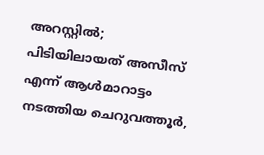അറസ്റ്റില്‍; പിടിയിലായത് അസീസ് എന്ന് ആള്‍മാറാട്ടം നടത്തിയ ചെറുവത്തൂര്‍,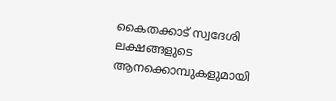കൈതക്കാട് സ്വദേശി
ലക്ഷങ്ങളുടെ ആനക്കൊമ്പുകളുമായി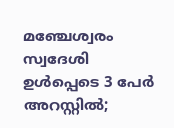മഞ്ചേശ്വരം സ്വദേശി ഉള്‍പ്പെടെ 3 പേര്‍ അറസ്റ്റില്‍;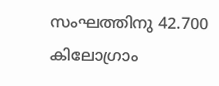സംഘത്തിനു 42.700 കിലോഗ്രാം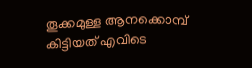തൂക്കമുള്ള ആനക്കൊമ്പ് കിട്ടിയത് എവിടെ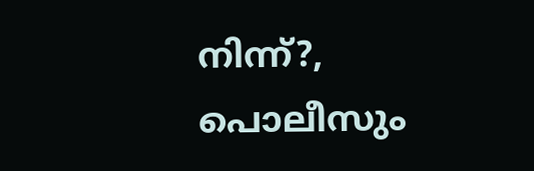നിന്ന്?, പൊലീസും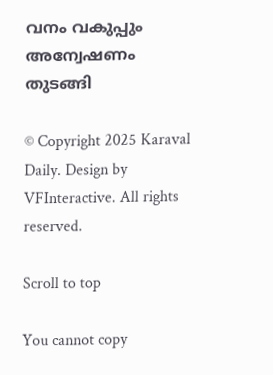വനം വകുപ്പും അന്വേഷണം തുടങ്ങി

© Copyright 2025 Karaval Daily. Design by VFInteractive. All rights reserved.

Scroll to top

You cannot copy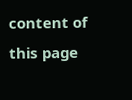content of this page